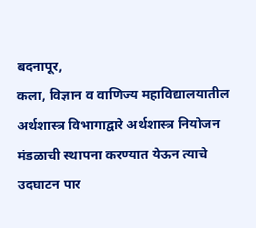बदनापूर,
कला, विज्ञान व वाणिज्य महाविद्यालयातील अर्थशास्त्र विभागाद्वारे अर्थशास्त्र नियोजन मंडळाची स्थापना करण्यात येऊन त्याचे उदघाटन पार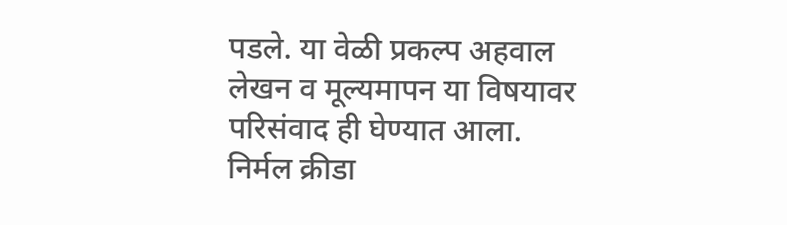पडले. या वेळी प्रकल्प अहवाल लेखन व मूल्यमापन या विषयावर परिसंवाद ही घेण्यात आला.
निर्मल क्रीडा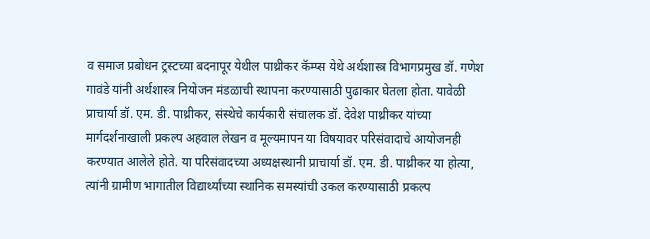व समाज प्रबोधन ट्रस्टच्या बदनापूर येथील पाथ्रीकर कॅम्प्स येथे अर्थशास्त्र विभागप्रमुख डॉ. गणेश गावंडे यांनी अर्थशास्त्र नियोजन मंडळाची स्थापना करण्यासाठी पुढाकार घेतला होता. यावेळी प्राचार्या डॉ. एम. डी. पाथ्रीकर, संस्थेचे कार्यकारी संचालक डॉ. देवेश पाथ्रीकर यांच्या मार्गदर्शनाखाली प्रकल्प अहवाल लेखन व मूल्यमापन या विषयावर परिसंवादाचे आयोजनही करण्यात आलेले होते. या परिसंवादच्या अध्यक्षस्थानी प्राचार्या डॉ. एम. डी. पाथ्रीकर या होत्या, त्यांनी ग्रामीण भागातील विद्यार्थ्यांच्या स्थानिक समस्यांची उकल करण्यासाठी प्रकल्प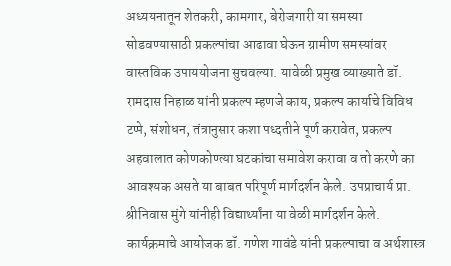अध्ययनातून शेतकरी, कामगार, बेरोजगारी या समस्या सोडवण्यासाठी प्रकल्पांचा आढावा घेऊन ग्रामीण समस्यांवर वास्तविक उपाययोजना सुचवल्या. यावेळी प्रमुख व्याख्याते डॉ. रामदास निहाळ यांनी प्रकल्प म्हणजे काय, प्रकल्प कार्याचे विविध टप्पे, संशोधन, तंत्रानुसार कशा पध्दतीने पूर्ण करावेत, प्रकल्प अहवालात कोणकोण्त्या घटकांचा समावेश करावा व तो करणे का आवश्यक असते या बाबत परिपूर्ण मार्गदर्शन केले. उपप्राचार्य प्रा. श्रीनिवास मुंगे यांनीही विद्यार्थ्यांना या वेळी मार्गदर्शन केले. कार्यक्रमाचे आयोजक डॉ. गणेश गावंडे यांनी प्रकल्पाचा व अर्थशास्त्र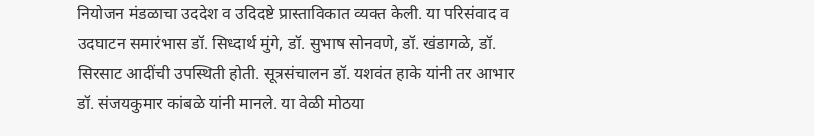नियोजन मंडळाचा उददेश व उदिदष्टे प्रास्ताविकात व्यक्त केली. या परिसंवाद व उदघाटन समारंभास डॉ. सिध्दार्थ मुंगे, डॉ. सुभाष सोनवणे, डॉ. खंडागळे, डॉ. सिरसाट आदींची उपस्थिती होती. सूत्रसंचालन डॉ. यशवंत हाके यांनी तर आभार डॉ. संजयकुमार कांबळे यांनी मानले. या वेळी मोठया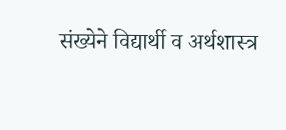संख्येने विद्यार्थी व अर्थशास्त्र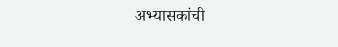अभ्यासकांची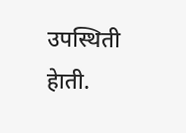उपस्थिती हेाती.